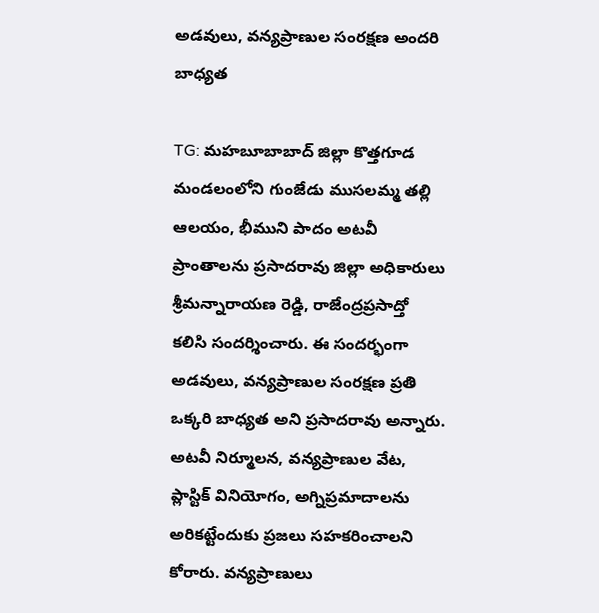అడవులు, వన్యప్రాణుల సంరక్షణ అందరి బాధ్యత

TG: మహబూబాబాద్ జిల్లా కొత్తగూడ మండలంలోని గుంజేడు ముసలమ్మ తల్లి ఆలయం, భీముని పాదం అటవీ ప్రాంతాలను ప్రసాదరావు జిల్లా అధికారులు శ్రీమన్నారాయణ రెడ్డి, రాజేంద్రప్రసాద్తో కలిసి సందర్శించారు. ఈ సందర్భంగా అడవులు, వన్యప్రాణుల సంరక్షణ ప్రతి ఒక్కరి బాధ్యత అని ప్రసాదరావు అన్నారు. అటవీ నిర్మూలన, వన్యప్రాణుల వేట, ప్లాస్టిక్ వినియోగం, అగ్నిప్రమాదాలను అరికట్టేందుకు ప్రజలు సహకరించాలని కోరారు. వన్యప్రాణులు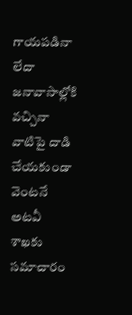గాయపడినా లేదా జనావాసాల్లోకి వచ్చినా వాటిపై దాడి చేయకుండా వెంటనే అటవీ శాఖకు సమాచారం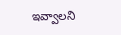ఇవ్వాలని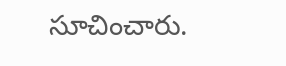సూచించారు.